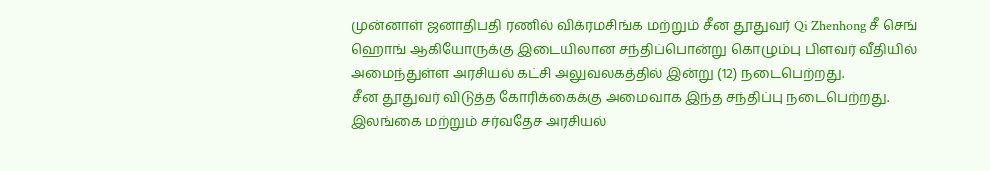முன்னாள் ஜனாதிபதி ரணில் விக்ரமசிங்க மற்றும் சீன தூதுவர் Qi Zhenhong சீ செங் ஹொங் ஆகியோருக்கு இடையிலான சந்திப்பொன்று கொழும்பு பிளவர் வீதியில் அமைந்துள்ள அரசியல் கட்சி அலுவலகத்தில் இன்று (12) நடைபெற்றது.
சீன தூதுவர் விடுத்த கோரிக்கைக்கு அமைவாக இந்த சந்திப்பு நடைபெற்றது.
இலங்கை மற்றும் சர்வதேச அரசியல்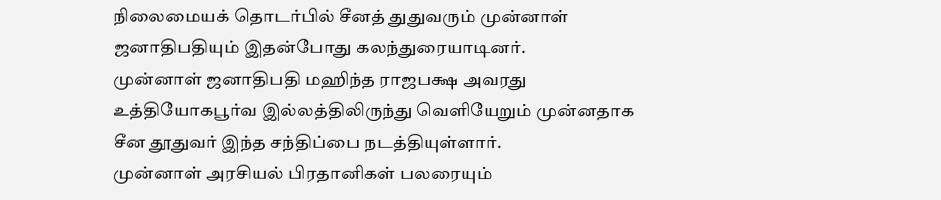நிலைமையக் தொடர்பில் சீனத் துதுவரும் முன்னாள் ஜனாதிபதியும் இதன்போது கலந்துரையாடினர்.
முன்னாள் ஜனாதிபதி மஹிந்த ராஜபக்ஷ அவரது உத்தியோகபூர்வ இல்லத்திலிருந்து வெளியேறும் முன்னதாக சீன தூதுவர் இந்த சந்திப்பை நடத்தியுள்ளார்.
முன்னாள் அரசியல் பிரதானிகள் பலரையும்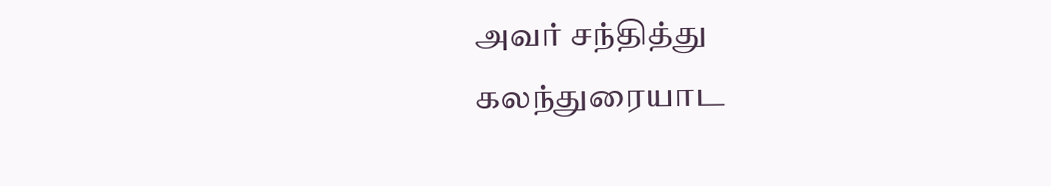அவர் சந்தித்து கலந்துரையாட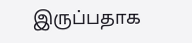இருப்பதாக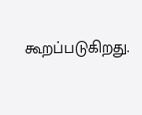கூறப்படுகிறது.